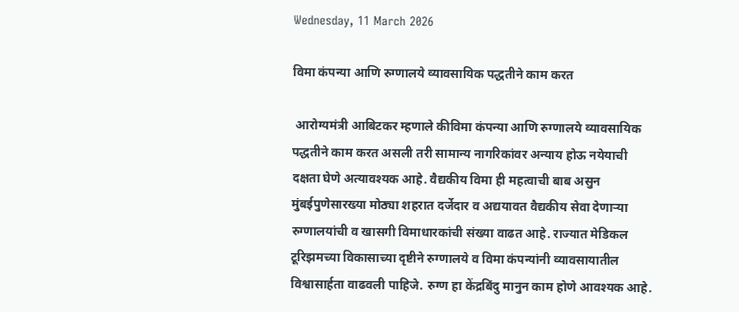Wednesday, 11 March 2026

विमा कंपन्या आणि रुग्णालये व्यावसायिक पद्धतीने काम करत

 आरोग्यमंत्री आबिटकर म्हणाले कीविमा कंपन्या आणि रुग्णालये व्यावसायिक पद्धतीने काम करत असली तरी सामान्य नागरिकांवर अन्याय होऊ नयेयाची दक्षता घेणे अत्यावश्यक आहे. वैद्यकीय विमा ही महत्वाची बाब असुन मुंबईपुणेसारख्या मोठ्या शहरात दर्जेदार व अद्ययावत वैद्यकीय सेवा देणाऱ्या रुग्णालयांची व खासगी विमाधारकांची संख्या वाढत आहे. राज्यात मेडिकल टूरिझमच्या विकासाच्या दृष्टीने रुग्णालये व विमा कंपन्यांनी व्यावसायातील विश्वासार्हता वाढवली पाहिजे. रुग्ण हा केंद्रबिंदु मानुन काम होणे आवश्यक आहे.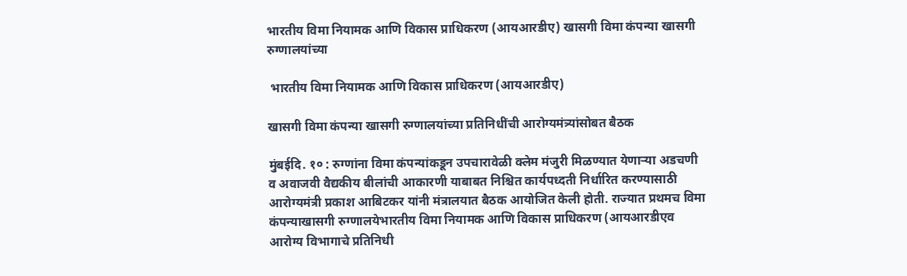भारतीय विमा नियामक आणि विकास प्राधिकरण (आयआरडीए) खासगी विमा कंपन्या खासगी रुग्णालयांच्या

 भारतीय विमा नियामक आणि विकास प्राधिकरण (आयआरडीए)

खासगी विमा कंपन्या खासगी रुग्णालयांच्या प्रतिनिधींची आरोग्यमंत्र्यांसोबत बैठक

मुंबईदि. १० : रुग्णांना विमा कंपन्यांकडून उपचारावेळी क्लेम मंजुरी मिळण्यात येणाऱ्या अडचणी व अवाजवी वैद्यकीय बीलांची आकारणी याबाबत निश्चित कार्यपध्दती निर्धारित करण्यासाठी आरोग्यमंत्री प्रकाश आबिटकर यांनी मंत्रालयात बैठक आयोजित केली होती. राज्यात प्रथमच विमा कंपन्याखासगी रुग्णालयेभारतीय विमा नियामक आणि विकास प्राधिकरण (आयआरडीएव आरोग्य विभागाचे प्रतिनिधी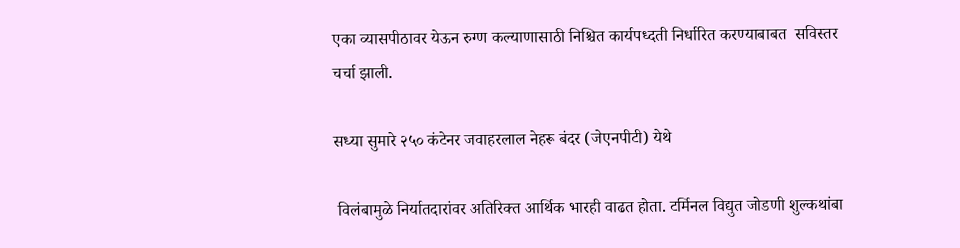एका व्यासपीठावर येऊन रुग्ण कल्याणासाठी निश्चित कार्यपध्दती निर्धारित करण्याबाबत  सविस्तर चर्चा झाली.

सध्या सुमारे २५० कंटेनर जवाहरलाल नेहरू बंदर (जेएनपीटी) येथे

 विलंबामुळे निर्यातदारांवर अतिरिक्त आर्थिक भारही वाढत होता. टर्मिनल विद्युत जोडणी शुल्कथांबा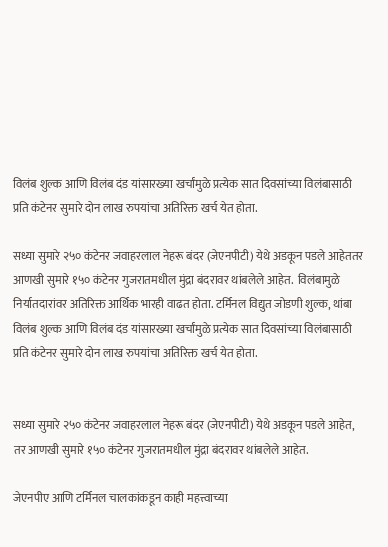विलंब शुल्क आणि विलंब दंड यांसारख्या खर्चांमुळे प्रत्येक सात दिवसांच्या विलंबासाठी प्रति कंटेनर सुमारे दोन लाख रुपयांचा अतिरिक्त खर्च येत होता.

सध्या सुमारे २५० कंटेनर जवाहरलाल नेहरू बंदर (जेएनपीटी) येथे अडकून पडले आहेततर आणखी सुमारे १५० कंटेनर गुजरातमधील मुंद्रा बंदरावर थांबलेले आहेत.  विलंबामुळे निर्यातदारांवर अतिरिक्त आर्थिक भारही वाढत होता. टर्मिनल विद्युत जोडणी शुल्क, थांबा विलंब शुल्क आणि विलंब दंड यांसारख्या खर्चांमुळे प्रत्येक सात दिवसांच्या विलंबासाठी प्रति कंटेनर सुमारे दोन लाख रुपयांचा अतिरिक्त खर्च येत होता.


सध्या सुमारे २५० कंटेनर जवाहरलाल नेहरू बंदर (जेएनपीटी) येथे अडकून पडले आहेत, तर आणखी सुमारे १५० कंटेनर गुजरातमधील मुंद्रा बंदरावर थांबलेले आहेत.

जेएनपीए आणि टर्मिनल चालकांकडून काही महत्त्वाच्या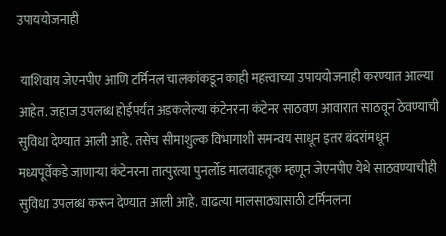उपाययोजनाही

 याशिवाय जेएनपीए आणि टर्मिनल चालकांकडून काही महत्त्वाच्या उपाययोजनाही करण्यात आल्या आहेत. जहाज उपलब्ध होईपर्यंत अडकलेल्या कंटेनरना कंटेनर साठवण आवारात साठवून ठेवण्याची सुविधा देण्यात आली आहे. तसेच सीमाशुल्क विभागाशी समन्वय साधून इतर बंदरांमधून मध्यपूर्वेकडे जाणाऱ्या कंटेनरना तात्पुरत्या पुनर्लोड मालवाहतूक म्हणून जेएनपीए येथे साठवण्याचीही सुविधा उपलब्ध करून देण्यात आली आहे. वाढत्या मालसाठ्यासाठी टर्मिनलना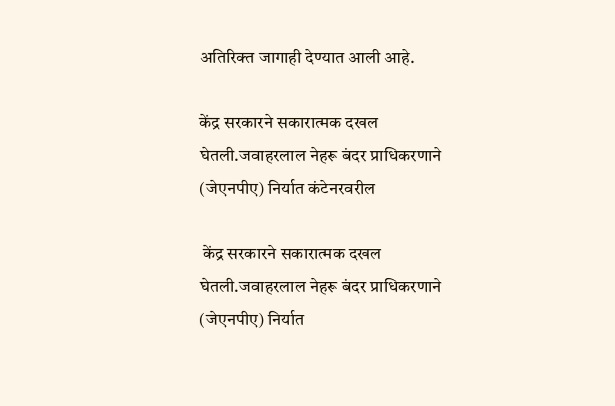अतिरिक्त जागाही देण्यात आली आहे.

केंद्र सरकारने सकारात्मक दखल घेतली.जवाहरलाल नेहरू बंदर प्राधिकरणाने (जेएनपीए) निर्यात कंटेनरवरील

 केंद्र सरकारने सकारात्मक दखल घेतली.जवाहरलाल नेहरू बंदर प्राधिकरणाने (जेएनपीए) निर्यात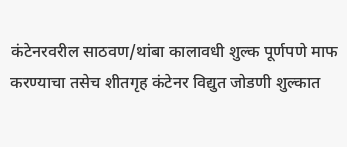कंटेनरवरील साठवण/थांबा कालावधी शुल्क पूर्णपणे माफ करण्याचा तसेच शीतगृह कंटेनर विद्युत जोडणी शुल्कात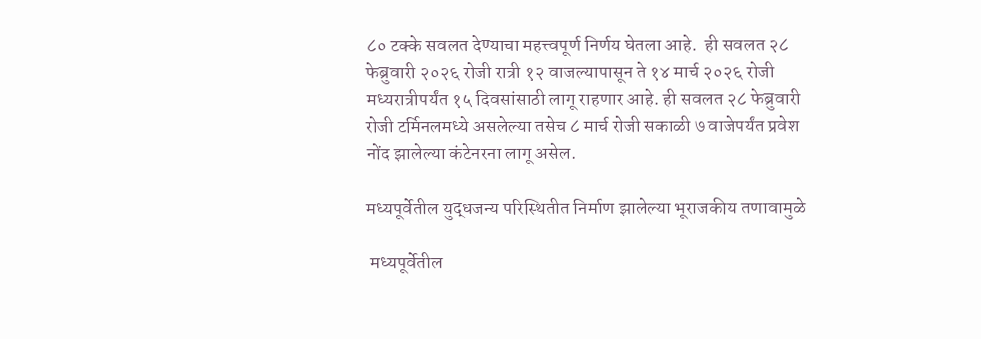८० टक्के सवलत देण्याचा महत्त्वपूर्ण निर्णय घेतला आहे.  ही सवलत २८ फेब्रुवारी २०२६ रोजी रात्री १२ वाजल्यापासून ते १४ मार्च २०२६ रोजी मध्यरात्रीपर्यंत १५ दिवसांसाठी लागू राहणार आहे. ही सवलत २८ फेब्रुवारी रोजी टर्मिनलमध्ये असलेल्या तसेच ८ मार्च रोजी सकाळी ७ वाजेपर्यंत प्रवेश नोंद झालेल्या कंटेनरना लागू असेल.

मध्यपूर्वेतील युद्धजन्य परिस्थितीत निर्माण झालेल्या भूराजकीय तणावामुळे

 मध्यपूर्वेतील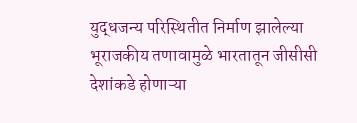युद्धजन्य परिस्थितीत निर्माण झालेल्या भूराजकीय तणावामुळे भारतातून जीसीसी देशांकडे होणाऱ्या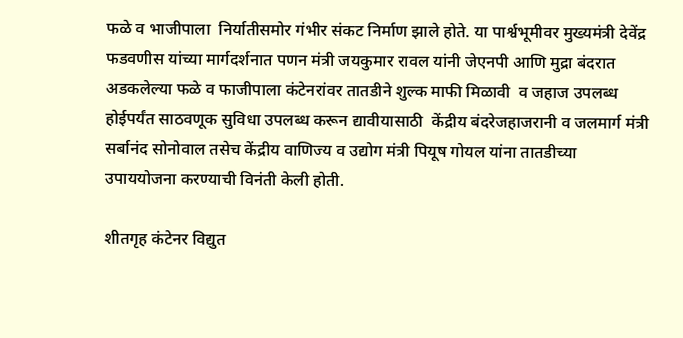फळे व भाजीपाला  निर्यातीसमोर गंभीर संकट निर्माण झाले होते. या पार्श्वभूमीवर मुख्यमंत्री देवेंद्र फडवणीस यांच्या मार्गदर्शनात पणन मंत्री जयकुमार रावल यांनी जेएनपी आणि मुद्रा बंदरात अडकलेल्या फळे व फाजीपाला कंटेनरांवर तातडीने शुल्क माफी मिळावी  व जहाज उपलब्ध होईपर्यंत साठवणूक सुविधा उपलब्ध करून द्यावीयासाठी  केंद्रीय बंदरेजहाजरानी व जलमार्ग मंत्री सर्बानंद सोनोवाल तसेच केंद्रीय वाणिज्य व उद्योग मंत्री पियूष गोयल यांना तातडीच्या उपाययोजना करण्याची विनंती केली होती.

शीतगृह कंटेनर विद्युत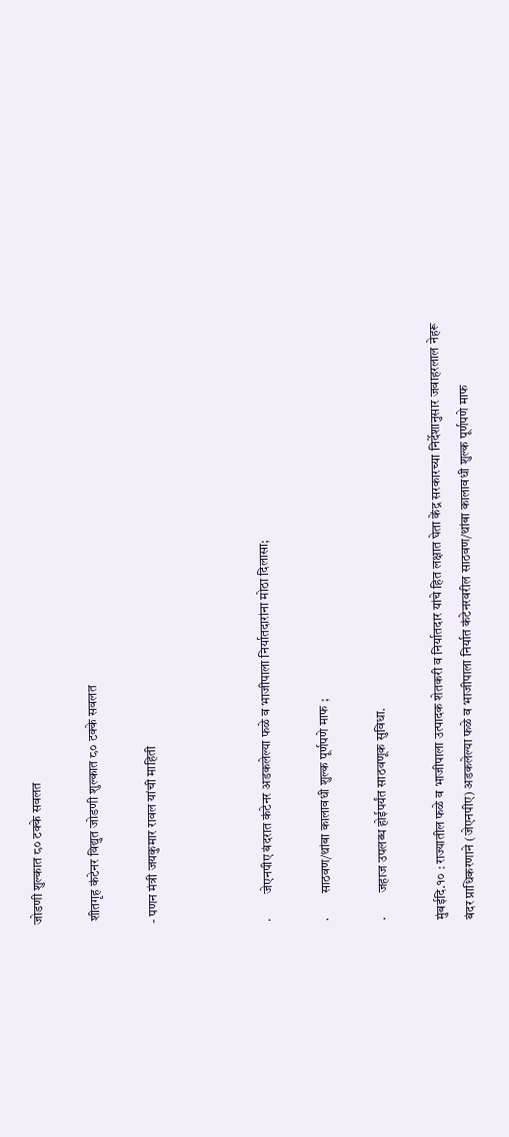जोडणी शुल्कात ८० टक्के सवलत

 शीतगृह कंटेनर विद्युत जोडणी शुल्कात ८० टक्के सवलत

- पणन मंत्री जयकुमार रावल यांची माहिती



·         जेएनपीए बंदरात कंटेनर अडकलेल्या फळे व भाजीपाला निर्यातदारांना मोठा दिलासा;

·         साठवण/थांबा कालावधी शुल्क पूर्णपणे माफ ;

·         जहाज उपलब्ध होईपर्यंत साठवणूक सुविधा.

मुंबईदि.१० : राज्यातील फळे व भाजीपाला उत्पादक शेतकरी व निर्यातदार यांचे हित लक्षात घेता केंद्र सरकारच्या निर्देशानुसार जवाहरलाल नेहरू बंदर प्राधिकरणाने (जेएनपीए) अडकलेल्या फळे व भाजीपाला निर्यात कंटेनरवरील साठवण/थांबा कालावधी शुल्क पूर्णपणे माफ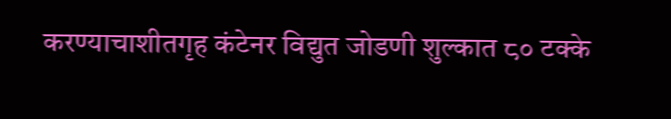करण्याचाशीतगृह कंटेनर विद्युत जोडणी शुल्कात ८० टक्के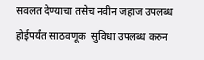सवलत देण्याचा तसेच नवीन जहाज उपलब्ध होईपर्यंत साठवणूक  सुविधा उपलब्ध करुन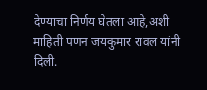देण्याचा निर्णय घेतला आहे,अशी माहिती पणन जयकुमार रावल यांनी दिली.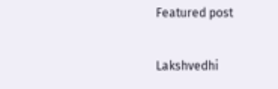Featured post

Lakshvedhi